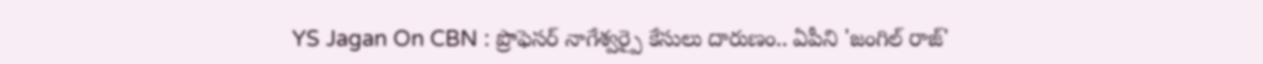YS Jagan On CBN : ప్రొఫెసర్ నాగేశ్వర్పై కేసులు దారుణం.. ఏపీని 'జంగిల్ రాజ్'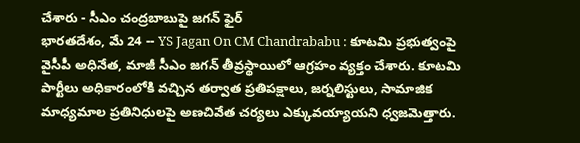చేశారు - సీఎం చంద్రబాబుపై జగన్ ఫైర్
భారతదేశం, మే 24 -- YS Jagan On CM Chandrababu : కూటమి ప్రభుత్వంపై వైసీపీ అధినేత, మాజీ సీఎం జగన్ తీవ్రస్థాయిలో ఆగ్రహం వ్యక్తం చేశారు. కూటమి పార్టీలు అధికారంలోకి వచ్చిన తర్వాత ప్రతిపక్షాలు, జర్నలిస్టులు, సామాజిక మాధ్యమాల ప్రతినిధులపై అణచివేత చర్యలు ఎక్కువయ్యాయని ధ్వజమెత్తారు.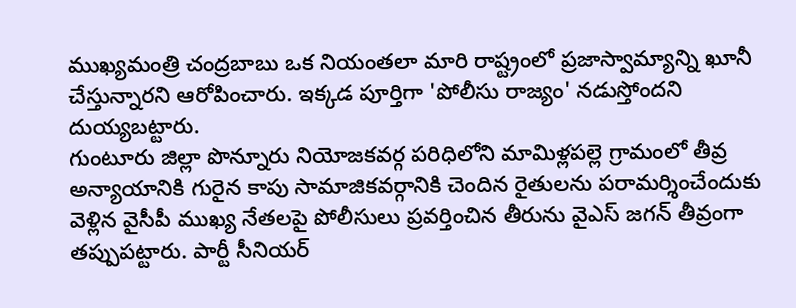ముఖ్యమంత్రి చంద్రబాబు ఒక నియంతలా మారి రాష్ట్రంలో ప్రజాస్వామ్యాన్ని ఖూనీ చేస్తున్నారని ఆరోపించారు. ఇక్కడ పూర్తిగా 'పోలీసు రాజ్యం' నడుస్తోందని దుయ్యబట్టారు.
గుంటూరు జిల్లా పొన్నూరు నియోజకవర్గ పరిధిలోని మామిళ్లపల్లె గ్రామంలో తీవ్ర అన్యాయానికి గురైన కాపు సామాజికవర్గానికి చెందిన రైతులను పరామర్శించేందుకు వెళ్లిన వైసీపీ ముఖ్య నేతలపై పోలీసులు ప్రవర్తించిన తీరును వైఎస్ జగన్ తీవ్రంగా తప్పుపట్టారు. పార్టీ సీనియర్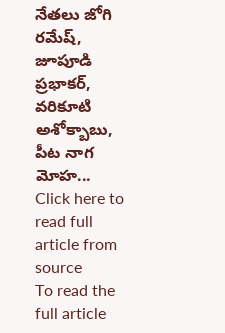నేతలు జోగి రమేష్, జూపూడి ప్రభాకర్, వరికూటి అశోక్బాబు, పీట నాగ మోహ...
Click here to read full article from source
To read the full article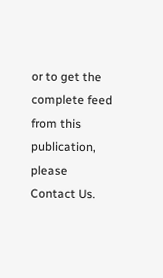or to get the complete feed from this publication, please
Contact Us.